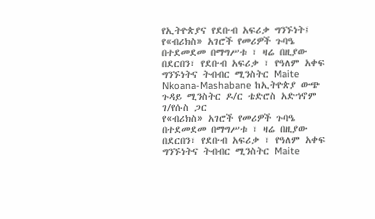የኢትዮጵያና የደቡብ አፍሪቃ ግንኙነት፤
የ«ብሪክስ» አገሮች የመሪዎች ጉባዔ በተደመደመ በማግሥቱ ፣ ዛሬ በዚያው በደርበን፣ የደቡብ አፍሪቃ ፣ የዓለም አቀፍ ግንኙነትና ትብብር ሚንስትር Maite Nkoana-Mashabane ከኢትዮጵያ ውጭ ጉዳይ ሚንስትር ዶ/ር ቴድሮስ አድኀኖም ገ/የሱስ ጋር
የ«ብሪክስ» አገሮች የመሪዎች ጉባዔ በተደመደመ በማግሥቱ ፣ ዛሬ በዚያው በደርበን፣ የደቡብ አፍሪቃ ፣ የዓለም አቀፍ ግንኙነትና ትብብር ሚንስትር Maite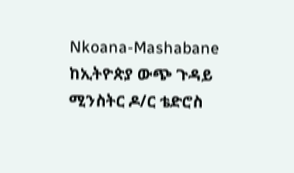Nkoana-Mashabane ከኢትዮጵያ ውጭ ጉዳይ ሚንስትር ዶ/ር ቴድሮስ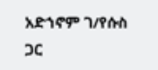አድኀኖም ገ/የሱስ ጋር